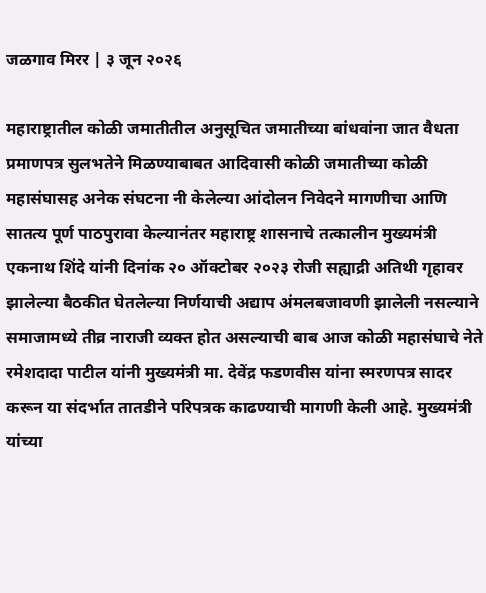जळगाव मिरर | ३ जून २०२६

महाराष्ट्रातील कोळी जमातीतील अनुसूचित जमातीच्या बांधवांना जात वैधता प्रमाणपत्र सुलभतेने मिळण्याबाबत आदिवासी कोळी जमातीच्या कोळी महासंघासह अनेक संघटना नी केलेल्या आंदोलन निवेदने मागणीचा आणि सातत्य पूर्ण पाठपुरावा केल्यानंतर महाराष्ट्र शासनाचे तत्कालीन मुख्यमंत्री एकनाथ शिंदे यांनी दिनांक २० ऑक्टोबर २०२३ रोजी सह्याद्री अतिथी गृहावर झालेल्या बैठकीत घेतलेल्या निर्णयाची अद्याप अंमलबजावणी झालेली नसल्याने समाजामध्ये तीव्र नाराजी व्यक्त होत असल्याची बाब आज कोळी महासंघाचे नेते रमेशदादा पाटील यांनी मुख्यमंत्री मा. देवेंद्र फडणवीस यांना स्मरणपत्र सादर करून या संदर्भात तातडीने परिपत्रक काढण्याची मागणी केली आहे. मुख्यमंत्री यांच्या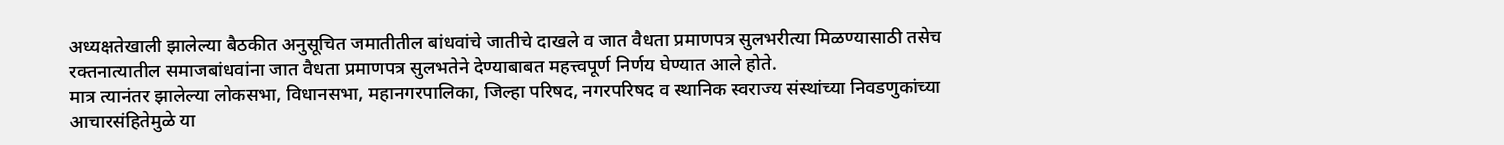अध्यक्षतेखाली झालेल्या बैठकीत अनुसूचित जमातीतील बांधवांचे जातीचे दाखले व जात वैधता प्रमाणपत्र सुलभरीत्या मिळण्यासाठी तसेच रक्तनात्यातील समाजबांधवांना जात वैधता प्रमाणपत्र सुलभतेने देण्याबाबत महत्त्वपूर्ण निर्णय घेण्यात आले होते.
मात्र त्यानंतर झालेल्या लोकसभा, विधानसभा, महानगरपालिका, जिल्हा परिषद, नगरपरिषद व स्थानिक स्वराज्य संस्थांच्या निवडणुकांच्या आचारसंहितेमुळे या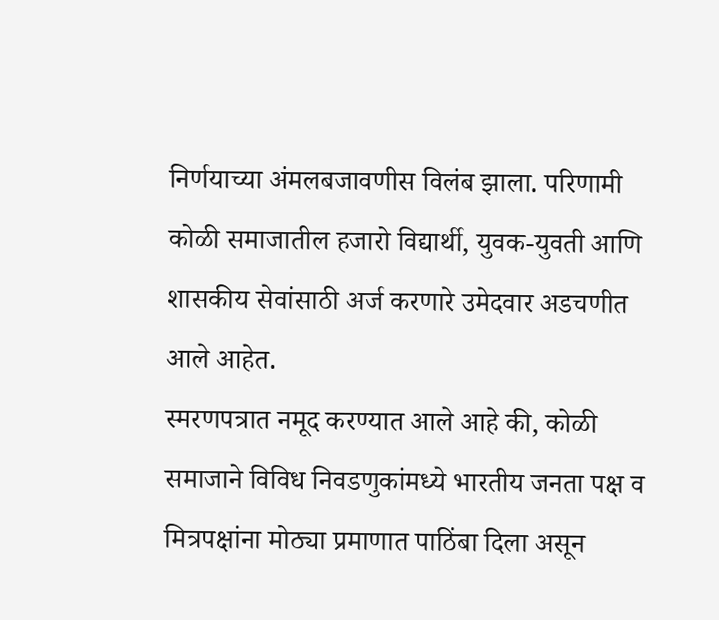निर्णयाच्या अंमलबजावणीस विलंब झाला. परिणामी कोळी समाजातील हजारो विद्यार्थी, युवक-युवती आणि शासकीय सेवांसाठी अर्ज करणारे उमेदवार अडचणीत आले आहेत.
स्मरणपत्रात नमूद करण्यात आले आहे की, कोळी समाजाने विविध निवडणुकांमध्ये भारतीय जनता पक्ष व मित्रपक्षांना मोठ्या प्रमाणात पाठिंबा दिला असून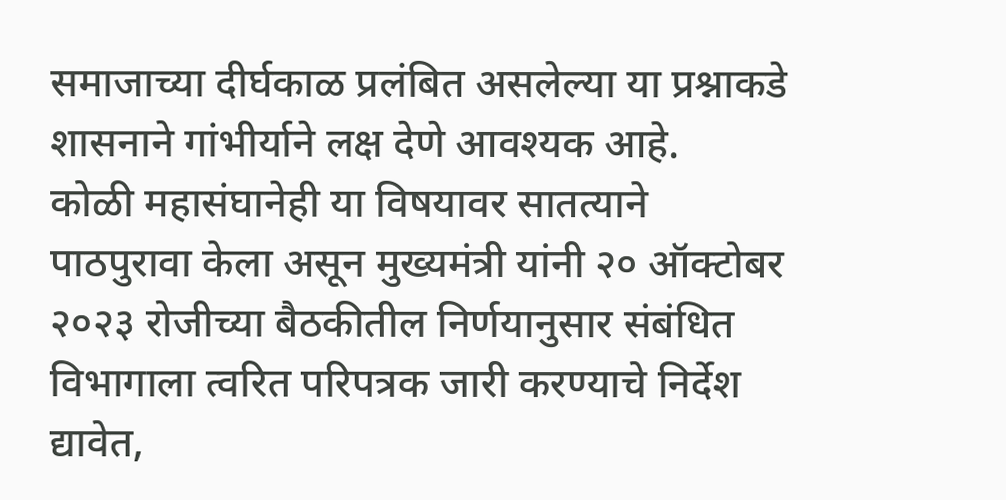समाजाच्या दीर्घकाळ प्रलंबित असलेल्या या प्रश्नाकडे शासनाने गांभीर्याने लक्ष देणे आवश्यक आहे.
कोळी महासंघानेही या विषयावर सातत्याने पाठपुरावा केला असून मुख्यमंत्री यांनी २० ऑक्टोबर २०२३ रोजीच्या बैठकीतील निर्णयानुसार संबंधित विभागाला त्वरित परिपत्रक जारी करण्याचे निर्देश द्यावेत,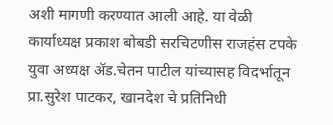अशी मागणी करण्यात आली आहे. या वेळी कार्याध्यक्ष प्रकाश बोबडी सरचिटणीस राजहंस टपके युवा अध्यक्ष ॲड.चेतन पाटील यांच्यासह विदर्भातून प्रा.सुरेश पाटकर, खानदेश चे प्रतिनिधी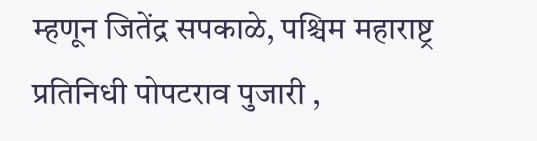म्हणून जितेंद्र सपकाळे, पश्चिम महाराष्ट्र प्रतिनिधी पोपटराव पुजारी ,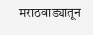मराठवाड्यातून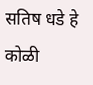सतिष धडे हे कोळी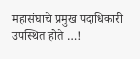महासंघाचे प्रमुख पदाधिकारी उपस्थित होते …!